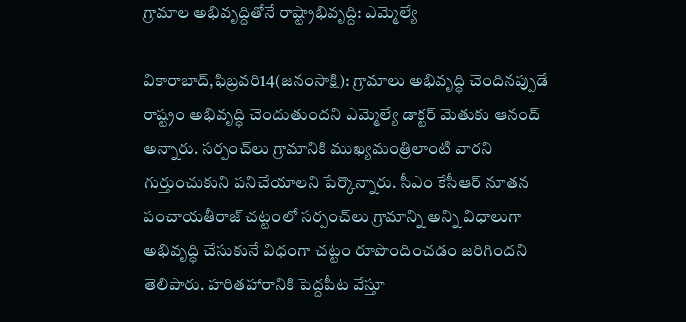గ్రామాల అభివృద్దితోనే రాష్ట్రాభివృద్ది: ఎమ్మెల్యే

వికారాబాద్‌,ఫిబ్రవరి14(జ‌నంసాక్షి): గ్రామాలు అభివృద్ధి చెందినప్పుడే రాష్ట్రం అభివృద్ధి చెందుతుందని ఎమ్మెల్యే డాక్టర్‌ మెతుకు ఆనంద్‌ అన్నారు. సర్పంచ్‌లు గ్రామానికి ముఖ్యమంత్రిలాంటి వారని గుర్తుంచుకుని పనిచేయాలని పేర్కొన్నారు. సీఎం కేసీఆర్‌ నూతన పంచాయతీరాజ్‌ చట్టంలో సర్పంచ్‌లు గ్రామాన్ని అన్ని విధాలుగా అభివృద్ధి చేసుకునే విధంగా చట్టం రూపొందించడం జరిగిందని తెలిపారు. హరితహారానికి పెద్దపీట వేస్తూ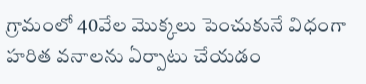గ్రామంలో 40వేల మొక్కలు పెంచుకునే విధంగా హరిత వనాలను ఏర్పాటు చేయడం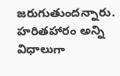జరుగుతుందన్నారు. హరితహారం అన్ని విధాలుగా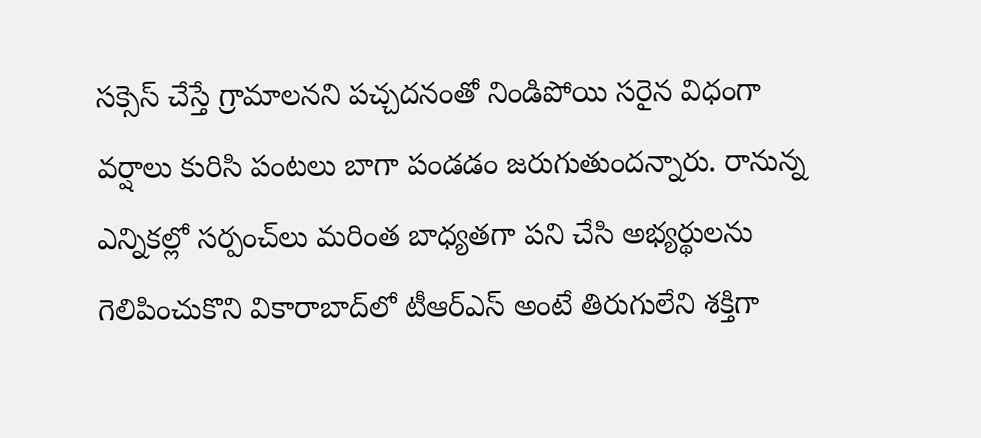సక్సెస్‌ చేస్తే గ్రామాలనని పచ్చదనంతో నిండిపోయి సరైన విధంగా వర్షాలు కురిసి పంటలు బాగా పండడం జరుగుతుందన్నారు. రానున్న ఎన్నికల్లో సర్పంచ్‌లు మరింత బాధ్యతగా పని చేసి అభ్యర్థులను గెలిపించుకొని వికారాబాద్‌లో టీఆర్‌ఎస్‌ అంటే తిరుగులేని శక్తిగా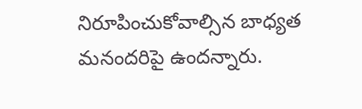నిరూపించుకోవాల్సిన బాధ్యత మనందరిపై ఉందన్నారు.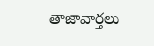తాజావార్తలు